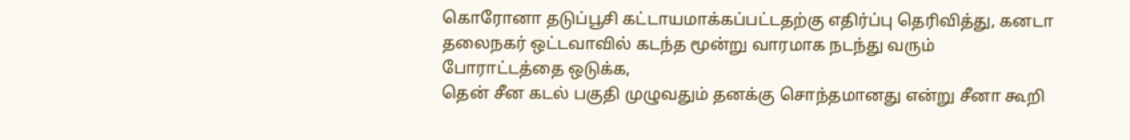கொரோனா தடுப்பூசி கட்டாயமாக்கப்பட்டதற்கு எதிர்ப்பு தெரிவித்து, கனடா தலைநகர் ஒட்டவாவில் கடந்த மூன்று வாரமாக நடந்து வரும் போராட்டத்தை ஒடுக்க,
தென் சீன கடல் பகுதி முழுவதும் தனக்கு சொந்தமானது என்று சீனா கூறி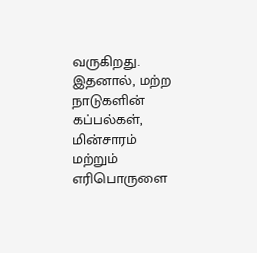வருகிறது. இதனால், மற்ற நாடுகளின் கப்பல்கள்,
மின்சாரம் மற்றும் எரிபொருளை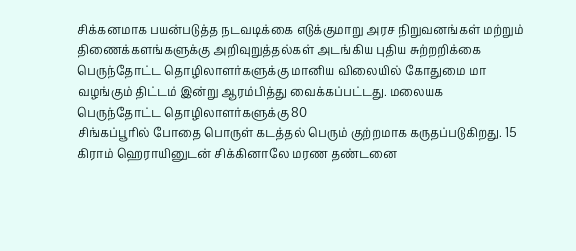சிக்கனமாக பயன்படுத்த நடவடிக்கை எடுக்குமாறு அரச நிறுவனங்கள் மற்றும் திணைக்களங்களுக்கு அறிவுறுத்தல்கள் அடங்கிய புதிய சுற்றறிக்கை
பெருந்தோட்ட தொழிலாளர்களுக்கு மானிய விலையில் கோதுமை மா வழங்கும் திட்டம் இன்று ஆரம்பித்து வைக்கப்பட்டது. மலையக பெருந்தோட்ட தொழிலாளர்களுக்கு 80
சிங்கப்பூரில் போதை பொருள் கடத்தல் பெரும் குற்றமாக கருதப்படுகிறது. 15 கிராம் ஹெராயினுடன் சிக்கினாலே மரண தண்டனை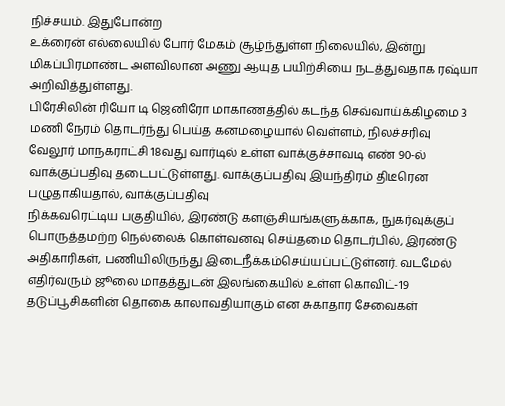நிச்சயம். இதுபோன்ற
உக்ரைன் எல்லையில் போர் மேகம் சூழ்ந்துள்ள நிலையில், இன்று மிகப்பிரமாண்ட அளவிலான அணு ஆயுத பயிற்சியை நடத்துவதாக ரஷ்யா அறிவித்துள்ளது.
பிரேசிலின் ரியோ டி ஜெனிரோ மாகாணத்தில் கடந்த செவ்வாய்க்கிழமை 3 மணி நேரம் தொடர்ந்து பெய்த கனமழையால் வெள்ளம், நிலச்சரிவு
வேலூர் மாநகராட்சி 18வது வார்டில் உள்ள வாக்குச்சாவடி எண் 90-ல் வாக்குப்பதிவு தடைபட்டுள்ளது. வாக்குப்பதிவு இயந்திரம் திடீரென பழுதாகியதால், வாக்குப்பதிவு
நிக்கவரெட்டிய பகுதியில், இரண்டு களஞ்சியங்களுக்காக, நுகர்வுக்குப் பொருத்தமற்ற நெல்லைக் கொள்வனவு செய்தமை தொடர்பில், இரண்டு அதிகாரிகள், பணியிலிருந்து இடைநீக்கம்செய்யப்பட்டுள்னர். வடமேல்
எதிர்வரும் ஜூலை மாதத்துடன் இலங்கையில் உள்ள கொவிட்-19 தடுப்பூசிகளின் தொகை காலாவதியாகும் என சுகாதார சேவைகள்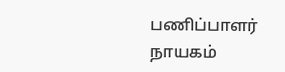பணிப்பாளர் நாயகம்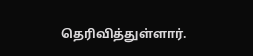தெரிவித்துள்ளார்.